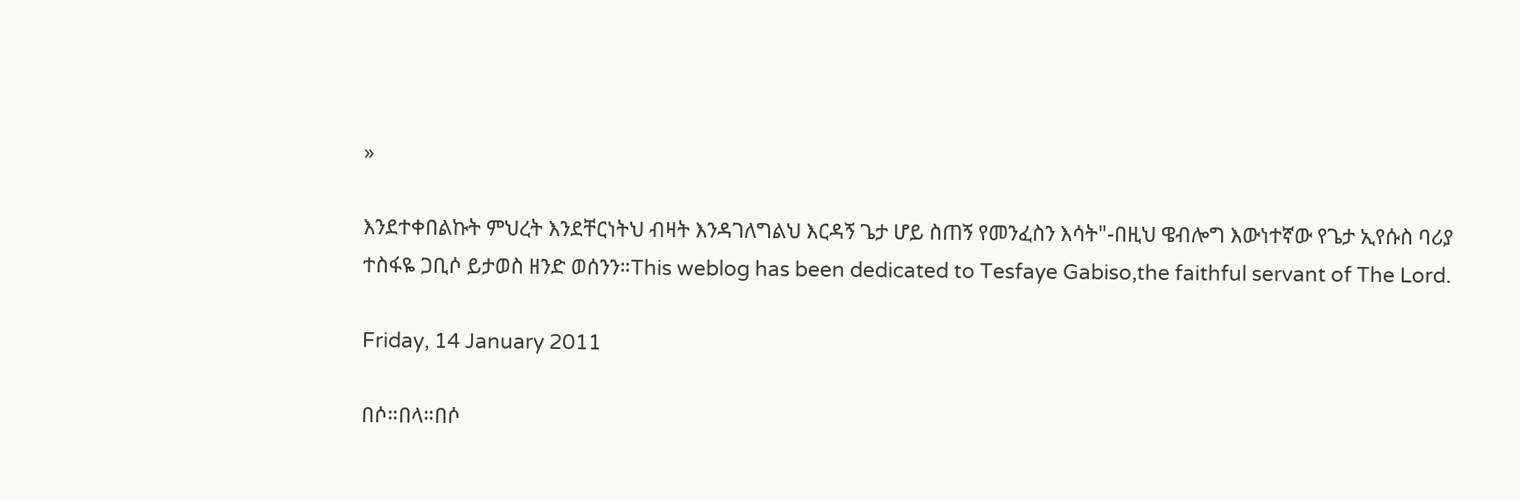»

እንደተቀበልኩት ምህረት እንደቸርነትህ ብዛት እንዳገለግልህ እርዳኝ ጌታ ሆይ ስጠኝ የመንፈስን እሳት"-በዚህ ዌብሎግ እውነተኛው የጌታ ኢየሱስ ባሪያ ተስፋዬ ጋቢሶ ይታወስ ዘንድ ወሰንን።This weblog has been dedicated to Tesfaye Gabiso,the faithful servant of The Lord.

Friday, 14 January 2011

በሶ።በላ።በሶ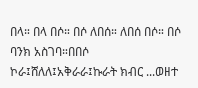በላ። በላ በሶ። በሶ ለበሰ። ለበሰ በሶ። በሶ ባንክ አስገባ።በበሶ ኮራ፤ሸለለ፤አቅራራ፤ኩራት ክብር ...ወዘተ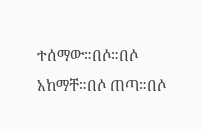ተሰማው።በሶ።በሶ አከማቸ።በሶ ጠጣ።በሶ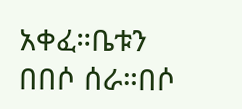አቀፈ።ቤቱን በበሶ ሰራ።በሶ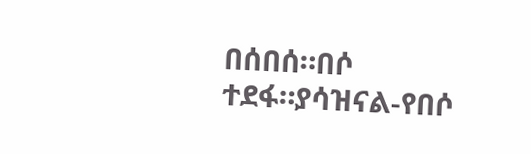በሰበሰ።በሶ ተደፋ።ያሳዝናል-የበሶ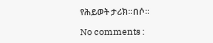የሕይወት ታሪክ።በሶ።

No comments :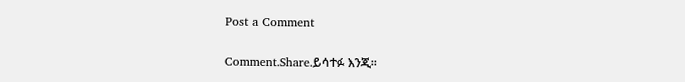Post a Comment

Comment.Share.ይሳተፉ እንጂ።